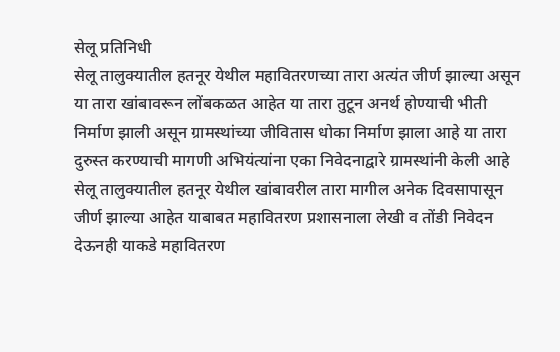सेलू प्रतिनिधी
सेलू तालुक्यातील हतनूर येथील महावितरणच्या तारा अत्यंत जीर्ण झाल्या असून या तारा खांबावरून लोंबकळत आहेत या तारा तुटून अनर्थ होण्याची भीती निर्माण झाली असून ग्रामस्थांच्या जीवितास धोका निर्माण झाला आहे या तारा दुरुस्त करण्याची मागणी अभियंत्यांना एका निवेदनाद्वारे ग्रामस्थांनी केली आहे सेलू तालुक्यातील हतनूर येथील खांबावरील तारा मागील अनेक दिवसापासून जीर्ण झाल्या आहेत याबाबत महावितरण प्रशासनाला लेखी व तोंडी निवेदन देऊनही याकडे महावितरण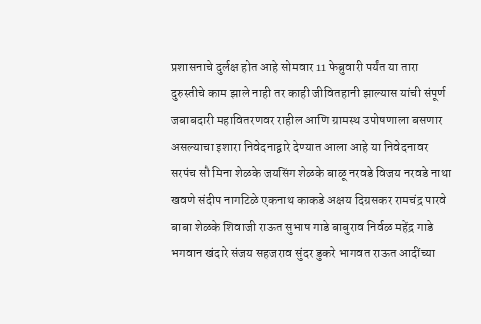प्रशासनाचे दुर्लक्ष होत आहे सोमवार 11 फेब्रुवारी पर्यंत या तारा दुरुस्तीचे काम झाले नाही तर काही जीवितहानी झाल्यास यांची संपूर्ण जबाबदारी महावितरणवर राहील आणि ग्रामस्थ उपोषणाला बसणार असल्याचा इशारा निवेदनाद्वारे देण्यात आला आहे या निवेदनावर सरपंच सौ मिना शेळके जयसिंग शेळके बाळू नरवडे विजय नरवडे नाथा खवणे संदीप नागटिळे एकनाथ काकडे अक्षय दिग्रसकर रामचंद्र पारवे बाबा शेळके शिवाजी राऊत सुभाष गाडे बाबुराव निर्वळ महेंद्र गाडे भगवान खंदारे संजय सहजराव सुंदर डुकरे भागवत राऊत आदींच्या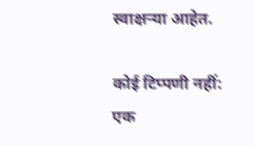स्वाक्षऱ्या आहेत.

कोई टिप्पणी नहीं:
एक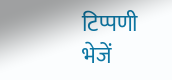टिप्पणी भेजें